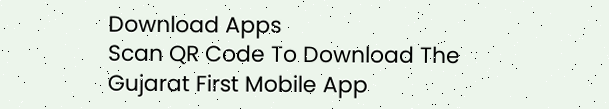Download Apps
Scan QR Code To Download The Gujarat First Mobile App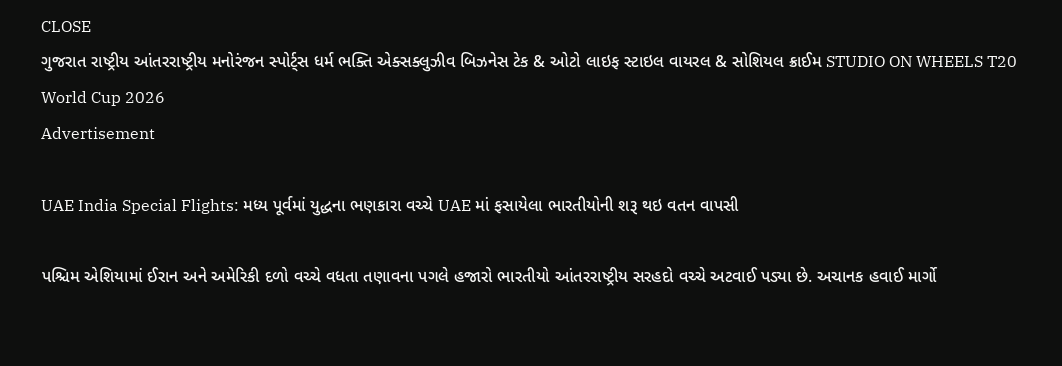CLOSE
ગુજરાત રાષ્ટ્રીય આંતરરાષ્ટ્રીય મનોરંજન સ્પોર્ટ્સ ધર્મ ભક્તિ એક્સક્લુઝીવ બિઝનેસ ટેક & ઓટો લાઇફ સ્ટાઇલ વાયરલ & સોશિયલ ક્રાઈમ STUDIO ON WHEELS T20 World Cup 2026
Advertisement

UAE India Special Flights: મધ્ય પૂર્વમાં યુદ્ધના ભણકારા વચ્ચે UAE માં ફસાયેલા ભારતીયોની શરૂ થઇ વતન વાપસી

પશ્ચિમ એશિયામાં ઈરાન અને અમેરિકી દળો વચ્ચે વધતા તણાવના પગલે હજારો ભારતીયો આંતરરાષ્ટ્રીય સરહદો વચ્ચે અટવાઈ પડ્યા છે. અચાનક હવાઈ માર્ગો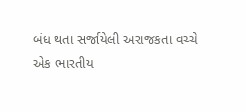બંધ થતા સર્જાયેલી અરાજકતા વચ્ચે એક ભારતીય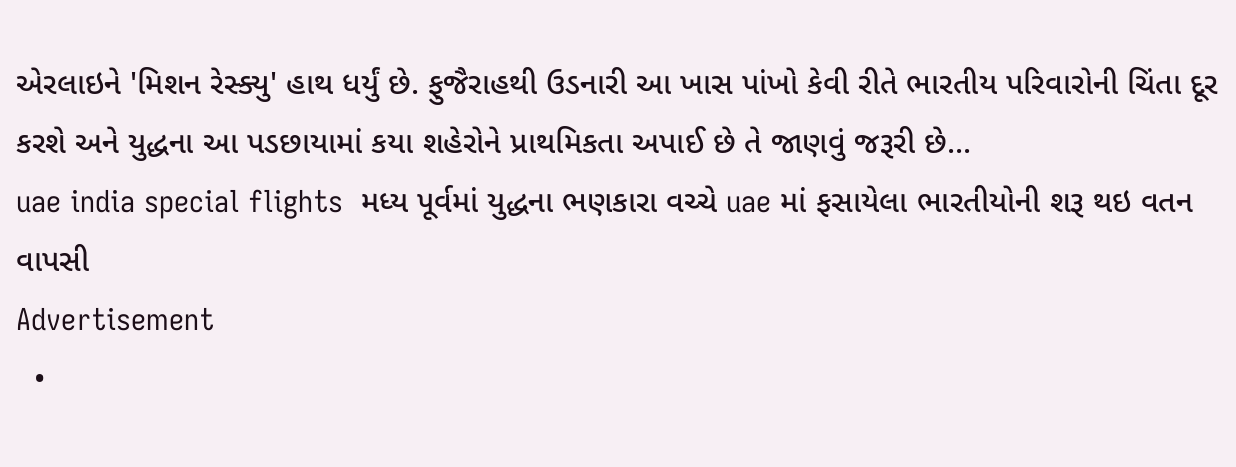એરલાઇને 'મિશન રેસ્ક્યુ' હાથ ધર્યું છે. ફુજૈરાહથી ઉડનારી આ ખાસ પાંખો કેવી રીતે ભારતીય પરિવારોની ચિંતા દૂર કરશે અને યુદ્ધના આ પડછાયામાં કયા શહેરોને પ્રાથમિકતા અપાઈ છે તે જાણવું જરૂરી છે...
uae india special flights  મધ્ય પૂર્વમાં યુદ્ધના ભણકારા વચ્ચે uae માં ફસાયેલા ભારતીયોની શરૂ થઇ વતન વાપસી
Advertisement
  •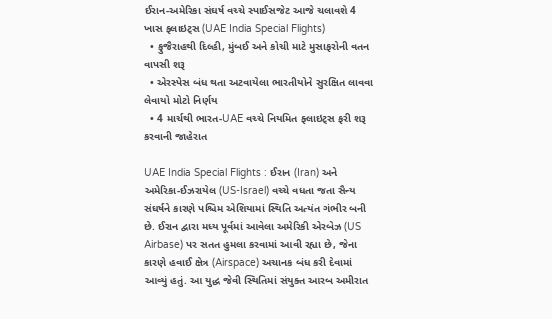ઈરાન-અમેરિકા સંઘર્ષ વચ્ચે સ્પાઈસજેટ આજે ચલાવશે 4 ખાસ ફ્લાઇટ્સ (UAE India Special Flights)
  • ફુજૈરાહથી દિલ્હી, મુંબઈ અને કોચી માટે મુસાફરોની વતન વાપસી શરૂ
  • એરસ્પેસ બંધ થતા અટવાયેલા ભારતીયોને સુરક્ષિત લાવવા લેવાયો મોટો નિર્ણય
  • 4 માર્ચથી ભારત-UAE વચ્ચે નિયમિત ફ્લાઇટ્સ ફરી શરૂ કરવાની જાહેરાત

UAE India Special Flights : ઈરાન (Iran) અને અમેરિકા-ઈઝરાયેલ (US-Israel) વચ્ચે વધતા જતા સૈન્ય સંઘર્ષને કારણે પશ્ચિમ એશિયામાં સ્થિતિ અત્યંત ગંભીર બની છે. ઈરાન દ્વારા મધ્ય પૂર્વમાં આવેલા અમેરિકી એરબેઝ (US Airbase) પર સતત હુમલા કરવામાં આવી રહ્યા છે, જેના કારણે હવાઈ ક્ષેત્ર (Airspace) અચાનક બંધ કરી દેવામાં આવ્યું હતું. આ યુદ્ધ જેવી સ્થિતિમાં સંયુક્ત આરબ અમીરાત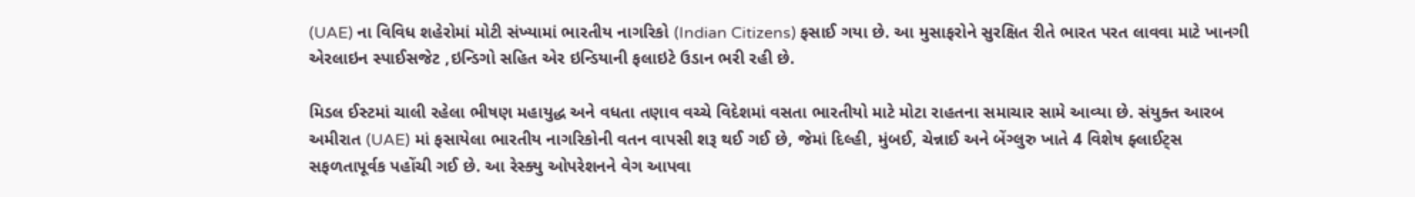(UAE) ના વિવિધ શહેરોમાં મોટી સંખ્યામાં ભારતીય નાગરિકો (Indian Citizens) ફસાઈ ગયા છે. આ મુસાફરોને સુરક્ષિત રીતે ભારત પરત લાવવા માટે ખાનગી એરલાઇન સ્પાઈસજેટ ,ઇન્ડિગો સહિત એર ઇન્ડિયાની ફલાઇટે ઉડાન ભરી રહી છે.

મિડલ ઈસ્ટમાં ચાલી રહેલા ભીષણ મહાયુદ્ધ અને વધતા તણાવ વચ્ચે વિદેશમાં વસતા ભારતીયો માટે મોટા રાહતના સમાચાર સામે આવ્યા છે. સંયુક્ત આરબ અમીરાત (UAE) માં ફસાયેલા ભારતીય નાગરિકોની વતન વાપસી શરૂ થઈ ગઈ છે, જેમાં દિલ્હી, મુંબઈ, ચેન્નાઈ અને બેંગ્લુરુ ખાતે 4 વિશેષ ફ્લાઈટ્સ સફળતાપૂર્વક પહોંચી ગઈ છે. આ રેસ્ક્યુ ઓપરેશનને વેગ આપવા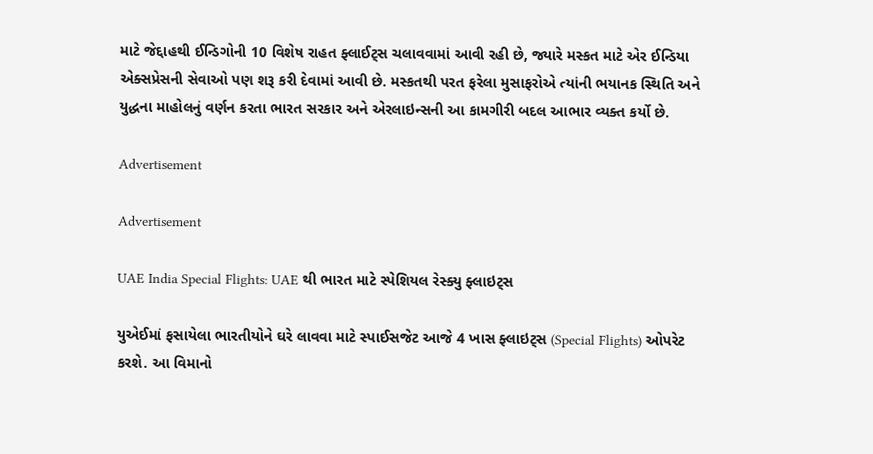માટે જેદ્દાહથી ઈન્ડિગોની 10 વિશેષ રાહત ફ્લાઈટ્સ ચલાવવામાં આવી રહી છે, જ્યારે મસ્કત માટે એર ઈન્ડિયા એક્સપ્રેસની સેવાઓ પણ શરૂ કરી દેવામાં આવી છે. મસ્કતથી પરત ફરેલા મુસાફરોએ ત્યાંની ભયાનક સ્થિતિ અને યુદ્ધના માહોલનું વર્ણન કરતા ભારત સરકાર અને એરલાઇન્સની આ કામગીરી બદલ આભાર વ્યક્ત કર્યો છે.

Advertisement

Advertisement

UAE India Special Flights: UAE થી ભારત માટે સ્પેશિયલ રેસ્ક્યુ ફ્લાઇટ્સ

યુએઈમાં ફસાયેલા ભારતીયોને ઘરે લાવવા માટે સ્પાઈસજેટ આજે 4 ખાસ ફ્લાઇટ્સ (Special Flights) ઓપરેટ કરશે. આ વિમાનો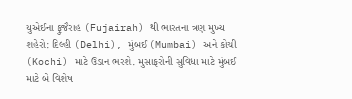યુએઈના ફુજૈરાહ (Fujairah) થી ભારતના ત્રણ મુખ્ય શહેરો: દિલ્હી (Delhi), મુંબઈ (Mumbai) અને કોચી (Kochi) માટે ઉડાન ભરશે. મુસાફરોની સુવિધા માટે મુંબઈ માટે બે વિશેષ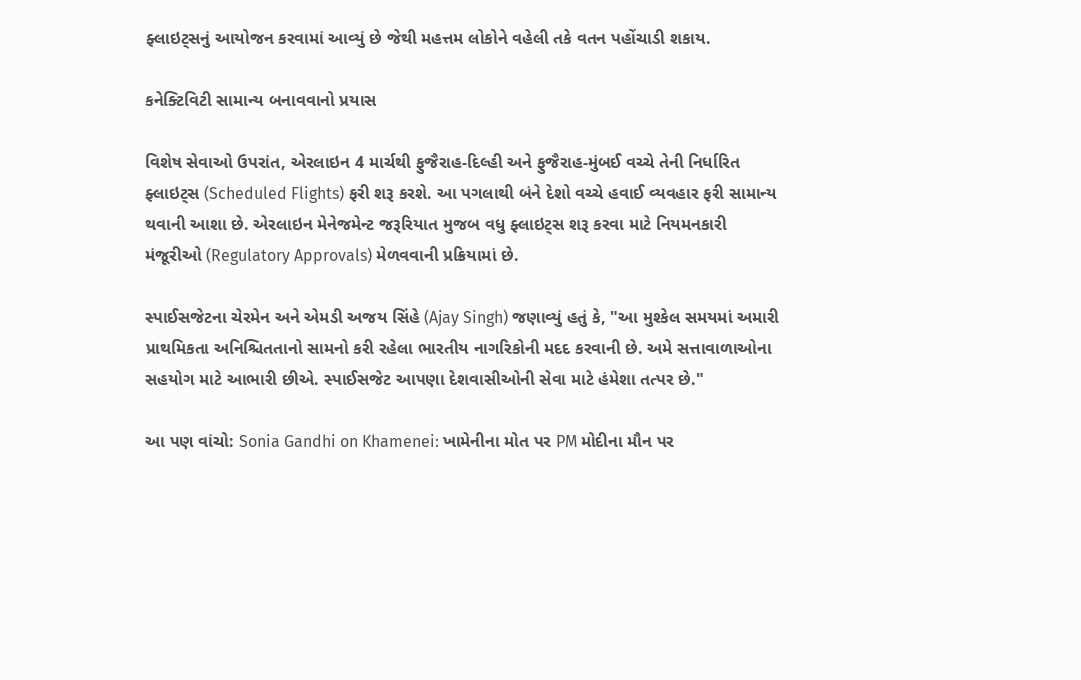ફ્લાઇટ્સનું આયોજન કરવામાં આવ્યું છે જેથી મહત્તમ લોકોને વહેલી તકે વતન પહોંચાડી શકાય.

કનેક્ટિવિટી સામાન્ય બનાવવાનો પ્રયાસ

વિશેષ સેવાઓ ઉપરાંત, એરલાઇન 4 માર્ચથી ફુજૈરાહ-દિલ્હી અને ફુજૈરાહ-મુંબઈ વચ્ચે તેની નિર્ધારિત ફ્લાઇટ્સ (Scheduled Flights) ફરી શરૂ કરશે. આ પગલાથી બંને દેશો વચ્ચે હવાઈ વ્યવહાર ફરી સામાન્ય થવાની આશા છે. એરલાઇન મેનેજમેન્ટ જરૂરિયાત મુજબ વધુ ફ્લાઇટ્સ શરૂ કરવા માટે નિયમનકારી મંજૂરીઓ (Regulatory Approvals) મેળવવાની પ્રક્રિયામાં છે.

સ્પાઈસજેટના ચેરમેન અને એમડી અજય સિંહે (Ajay Singh) જણાવ્યું હતું કે, "આ મુશ્કેલ સમયમાં અમારી પ્રાથમિકતા અનિશ્ચિતતાનો સામનો કરી રહેલા ભારતીય નાગરિકોની મદદ કરવાની છે. અમે સત્તાવાળાઓના સહયોગ માટે આભારી છીએ. સ્પાઈસજેટ આપણા દેશવાસીઓની સેવા માટે હંમેશા તત્પર છે."

આ પણ વાંચો: Sonia Gandhi on Khamenei: ખામેનીના મોત પર PM મોદીના મૌન પર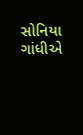સોનિયા ગાંધીએ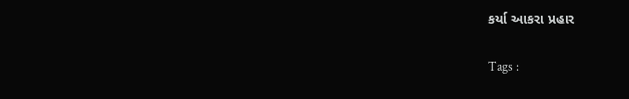કર્યા આકરા પ્રહાર

Tags :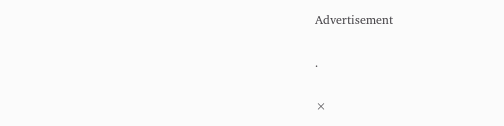Advertisement

.

×